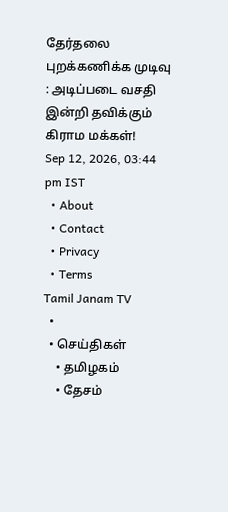தேர்தலை புறக்கணிக்க முடிவு : அடிப்படை வசதி இன்றி தவிக்கும் கிராம மக்கள்!
Sep 12, 2026, 03:44 pm IST
  • About
  • Contact
  • Privacy
  • Terms
Tamil Janam TV
  •
  • செய்திகள்
    • தமிழகம்
    • தேசம்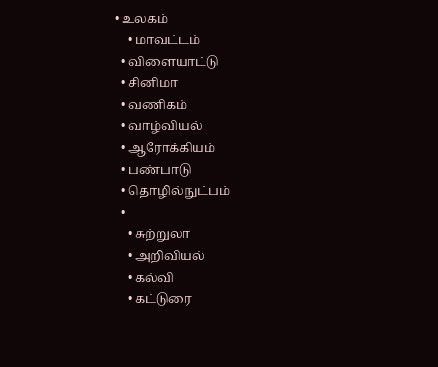• உலகம்
    • மாவட்டம்
  • விளையாட்டு
  • சினிமா
  • வணிகம்
  • வாழ்வியல்
  • ஆரோக்கியம்
  • பண்பாடு
  • தொழில்நுட்பம்
  •
    • சுற்றுலா
    • அறிவியல்
    • கல்வி
    • கட்டுரை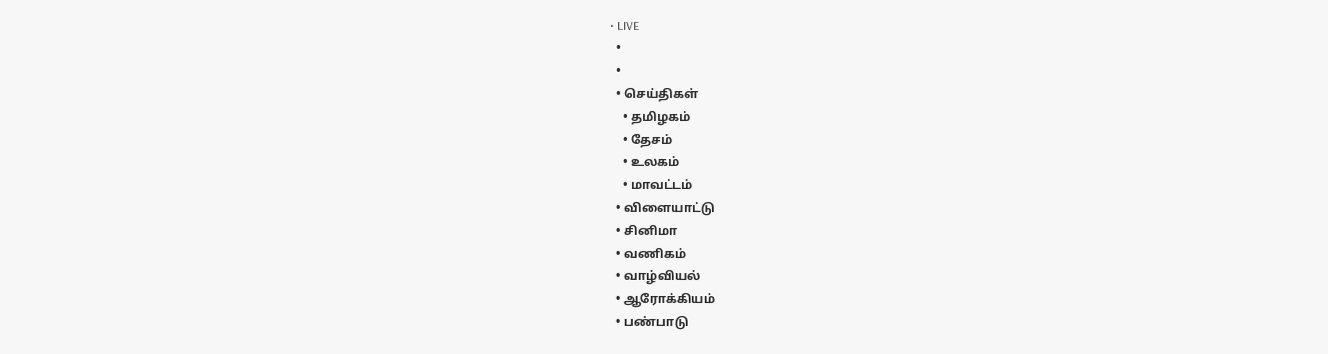• LIVE
  •
  •
  • செய்திகள்
    • தமிழகம்
    • தேசம்
    • உலகம்
    • மாவட்டம்
  • விளையாட்டு
  • சினிமா
  • வணிகம்
  • வாழ்வியல்
  • ஆரோக்கியம்
  • பண்பாடு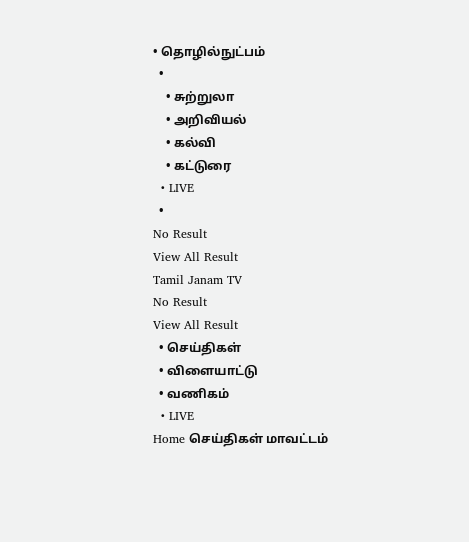• தொழில்நுட்பம்
  •
    • சுற்றுலா
    • அறிவியல்
    • கல்வி
    • கட்டுரை
  • LIVE
  •
No Result
View All Result
Tamil Janam TV
No Result
View All Result
  • செய்திகள்
  • விளையாட்டு
  • வணிகம்
  • LIVE
Home செய்திகள் மாவட்டம்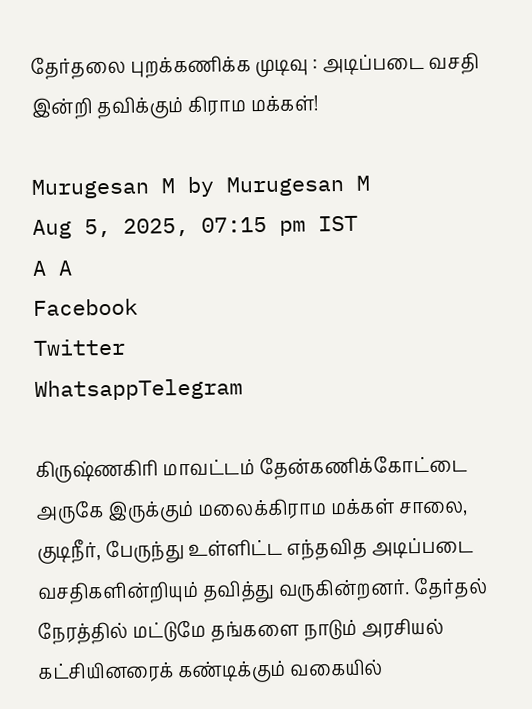தேர்தலை புறக்கணிக்க முடிவு : அடிப்படை வசதி இன்றி தவிக்கும் கிராம மக்கள்!

Murugesan M by Murugesan M
Aug 5, 2025, 07:15 pm IST
A A
Facebook
Twitter
WhatsappTelegram

கிருஷ்ணகிரி மாவட்டம் தேன்கணிக்கோட்டை அருகே இருக்கும் மலைக்கிராம மக்கள் சாலை, குடிநீர், பேருந்து உள்ளிட்ட எந்தவித அடிப்படை வசதிகளின்றியும் தவித்து வருகின்றனர். தேர்தல் நேரத்தில் மட்டுமே தங்களை நாடும் அரசியல் கட்சியினரைக் கண்டிக்கும் வகையில்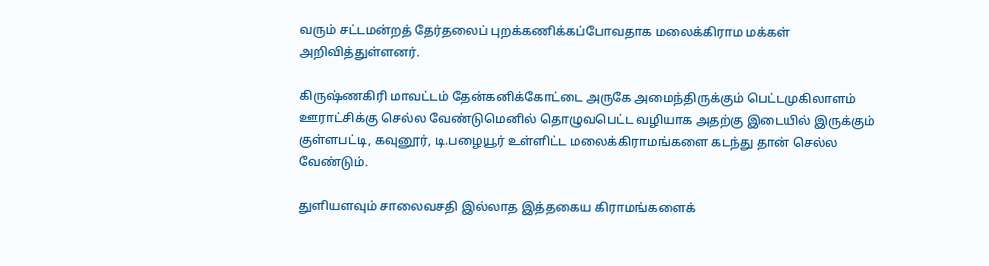வரும் சட்டமன்றத் தேர்தலைப் புறக்கணிக்கப்போவதாக மலைக்கிராம மக்கள் அறிவித்துள்ளனர்.

கிருஷ்ணகிரி மாவட்டம் தேன்கனிக்கோட்டை அருகே அமைந்திருக்கும் பெட்டமுகிலாளம் ஊராட்சிக்கு செல்ல வேண்டுமெனில் தொழுவபெட்ட வழியாக அதற்கு இடையில் இருக்கும் குள்ளபட்டி, கவுனூர், டி.பழையூர் உள்ளிட்ட மலைக்கிராமங்களை கடந்து தான் செல்ல வேண்டும்.

துளியளவும் சாலைவசதி இல்லாத இத்தகைய கிராமங்களைக்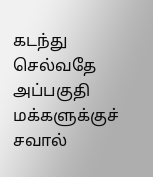கடந்து செல்வதே அப்பகுதி மக்களுக்குச் சவால்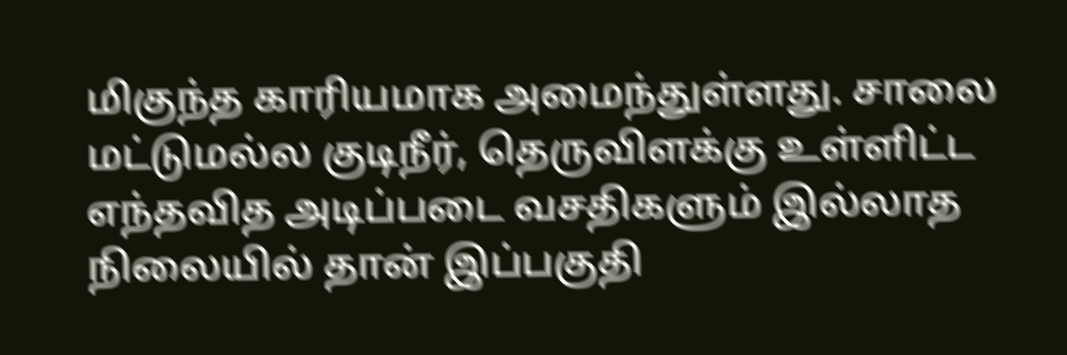மிகுந்த காரியமாக அமைந்துள்ளது. சாலை மட்டுமல்ல குடிநீர், தெருவிளக்கு உள்ளிட்ட எந்தவித அடிப்படை வசதிகளும் இல்லாத நிலையில் தான் இப்பகுதி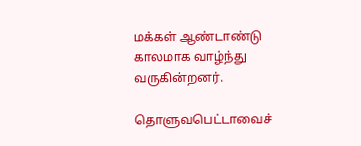மக்கள் ஆண்டாண்டு காலமாக வாழ்ந்து வருகின்றனர்.

தொளுவபெட்டாவைச்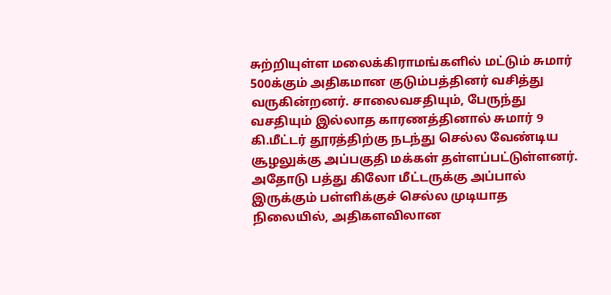சுற்றியுள்ள மலைக்கிராமங்களில் மட்டும் சுமார் 500க்கும் அதிகமான குடும்பத்தினர் வசித்து வருகின்றனர். சாலைவசதியும், பேருந்து வசதியும் இல்லாத காரணத்தினால் சுமார் 9 கி.மீட்டர் தூரத்திற்கு நடந்து செல்ல வேண்டிய சூழலுக்கு அப்பகுதி மக்கள் தள்ளப்பட்டுள்ளனர். அதோடு பத்து கிலோ மீட்டருக்கு அப்பால் இருக்கும் பள்ளிக்குச் செல்ல முடியாத நிலையில், அதிகளவிலான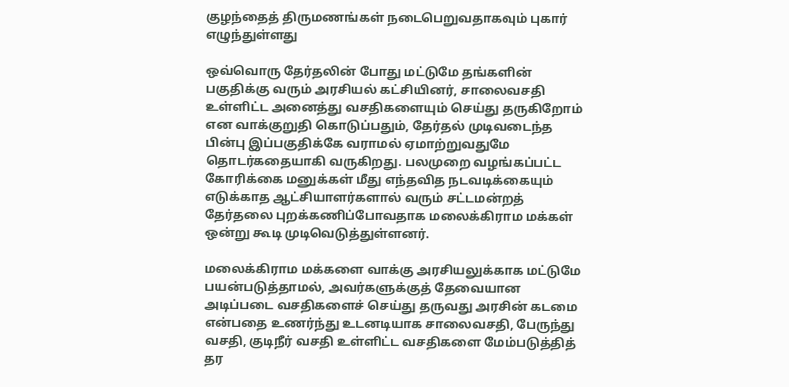குழந்தைத் திருமணங்கள் நடைபெறுவதாகவும் புகார் எழுந்துள்ளது

ஒவ்வொரு தேர்தலின் போது மட்டுமே தங்களின் பகுதிக்கு வரும் அரசியல் கட்சியினர், சாலைவசதி உள்ளிட்ட அனைத்து வசதிகளையும் செய்து தருகிறோம் என வாக்குறுதி கொடுப்பதும், தேர்தல் முடிவடைந்த பின்பு இப்பகுதிக்கே வராமல் ஏமாற்றுவதுமே தொடர்கதையாகி வருகிறது. பலமுறை வழங்கப்பட்ட கோரிக்கை மனுக்கள் மீது எந்தவித நடவடிக்கையும் எடுக்காத ஆட்சியாளர்களால் வரும் சட்டமன்றத் தேர்தலை புறக்கணிப்போவதாக மலைக்கிராம மக்கள் ஒன்று கூடி முடிவெடுத்துள்ளனர்.

மலைக்கிராம மக்களை வாக்கு அரசியலுக்காக மட்டுமே பயன்படுத்தாமல், அவர்களுக்குத் தேவையான அடிப்படை வசதிகளைச் செய்து தருவது அரசின் கடமை என்பதை உணர்ந்து உடனடியாக சாலைவசதி, பேருந்து வசதி, குடிநீர் வசதி உள்ளிட்ட வசதிகளை மேம்படுத்தித் தர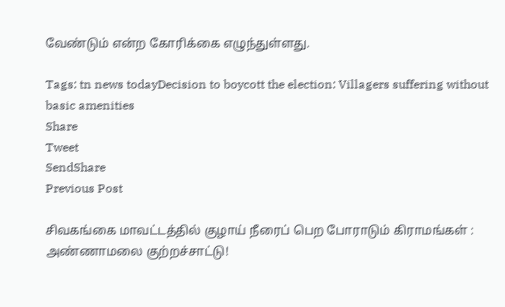வேண்டும் என்ற கோரிக்கை எழுந்துள்ளது.

Tags: tn news todayDecision to boycott the election: Villagers suffering without basic amenities
Share
Tweet
SendShare
Previous Post

சிவகங்கை மாவட்டத்தில் குழாய் நீரைப் பெற போராடும் கிராமங்கள் : அண்ணாமலை குற்றச்சாட்டு!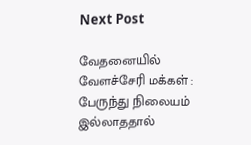Next Post

வேதனையில் வேளச்சேரி மக்கள் : பேருந்து நிலையம் இல்லாததால்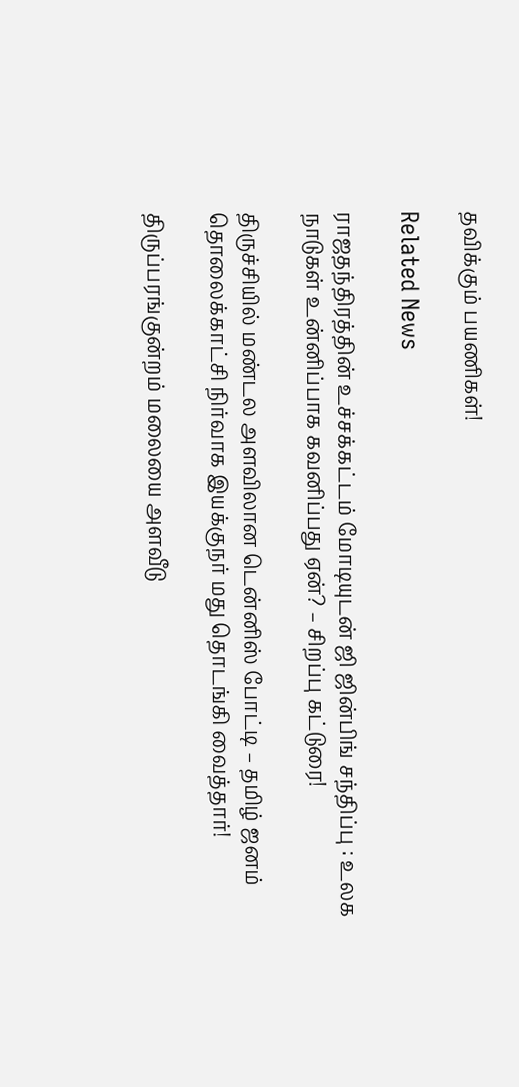தவிக்கும் பயணிகள்!

Related News

ராஜதந்திரத்தின் உச்சக்கட்டம் மோடியுடன் ஜி ஜின்பிங் சந்திப்பு : உலக நாடுகள் உன்னிப்பாக கவனிப்பது ஏன்? – சிறப்பு கட்டுரை!

திருச்சியில் மண்டல அளவிலான டென்னிஸ் போட்டி – தமிழ் ஜனம் தொலைக்காட்சி நிர்வாக இயக்குநர் மது தொடங்கி வைத்தார்!

திருப்பரங்குன்றம் மலையை அளவீடு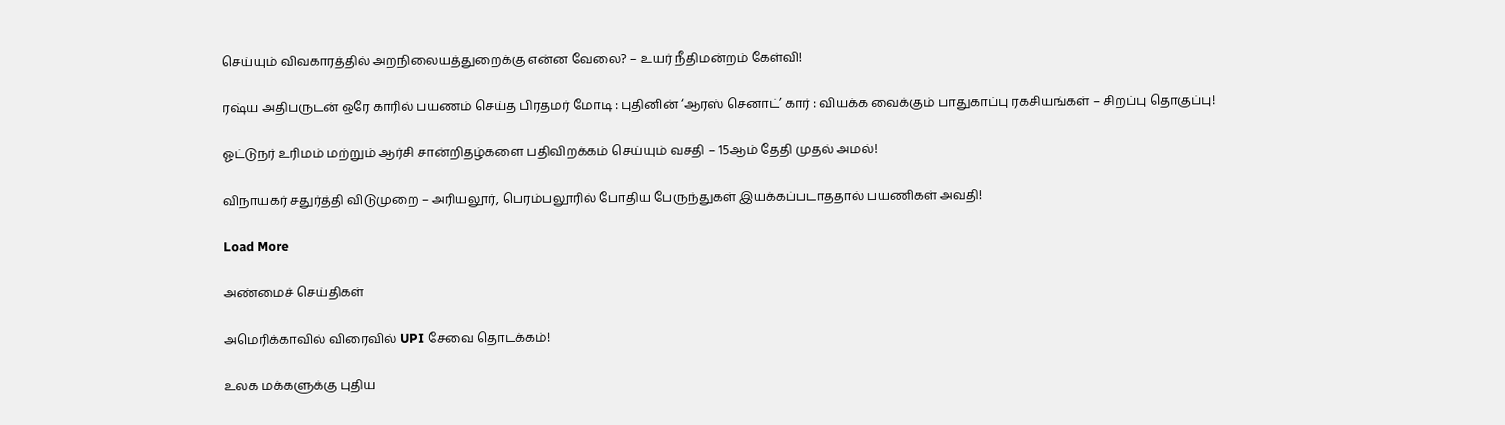செய்யும் விவகாரத்தில் அறநிலையத்துறைக்கு என்ன வேலை? – உயர் நீதிமன்றம் கேள்வி!

ரஷ்ய அதிபருடன் ஒரே காரில் பயணம் செய்த பிரதமர் மோடி : புதினின் ‘ஆரஸ் செனாட்’ கார் : வியக்க வைக்கும் பாதுகாப்பு ரகசியங்கள் – சிறப்பு தொகுப்பு!

ஓட்டுநர் உரிமம் மற்றும் ஆர்சி சான்றிதழ்களை பதிவிறக்கம் செய்யும் வசதி – 15ஆம் தேதி முதல் அமல்!

விநாயகர் சதுர்த்தி விடுமுறை – அரியலூர், பெரம்பலூரில் போதிய பேருந்துகள் இயக்கப்படாததால் பயணிகள் அவதி!

Load More

அண்மைச் செய்திகள்

அமெரிக்காவில் விரைவில் UPI சேவை தொடக்கம்!

உலக மக்களுக்கு புதிய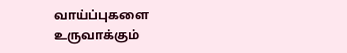வாய்ப்புகளை உருவாக்கும்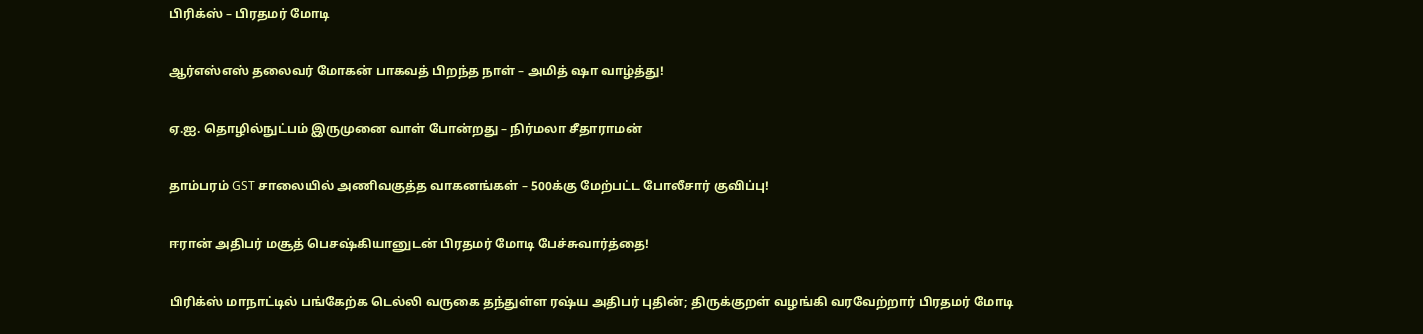பிரிக்ஸ் – பிரதமர் மோடி

ஆர்எஸ்எஸ் தலைவர் மோகன் பாகவத் பிறந்த நாள் – அமித் ஷா வாழ்த்து!

ஏ.ஐ. தொழில்நுட்பம் இருமுனை வாள் போன்றது – நிர்மலா சீதாராமன்

தாம்பரம் GST சாலையில் அணிவகுத்த வாகனங்கள் – 500க்கு மேற்பட்ட போலீசார் குவிப்பு!

ஈரான் அதிபர் மசூத் பெசஷ்கியானுடன் பிரதமர் மோடி பேச்சுவார்த்தை!

பிரிக்ஸ் மாநாட்டில் பங்கேற்க டெல்லி வருகை தந்துள்ள ரஷ்ய அதிபர் புதின்; திருக்குறள் வழங்கி வரவேற்றார் பிரதமர் மோடி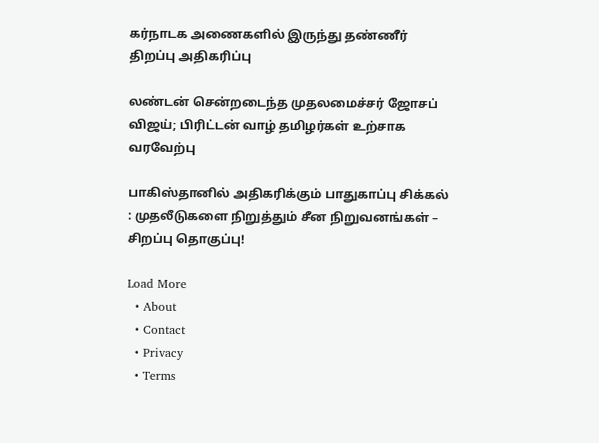கர்நாடக அணைகளில் இருந்து தண்ணீர் திறப்பு அதிகரிப்பு

லண்டன் சென்றடைந்த முதலமைச்சர் ஜோசப் விஜய்; பிரிட்டன் வாழ் தமிழர்கள் உற்சாக வரவேற்பு

பாகிஸ்தானில் அதிகரிக்கும் பாதுகாப்பு சிக்கல் : முதலீடுகளை நிறுத்தும் சீன நிறுவனங்கள் – சிறப்பு தொகுப்பு!

Load More
  • About
  • Contact
  • Privacy
  • Terms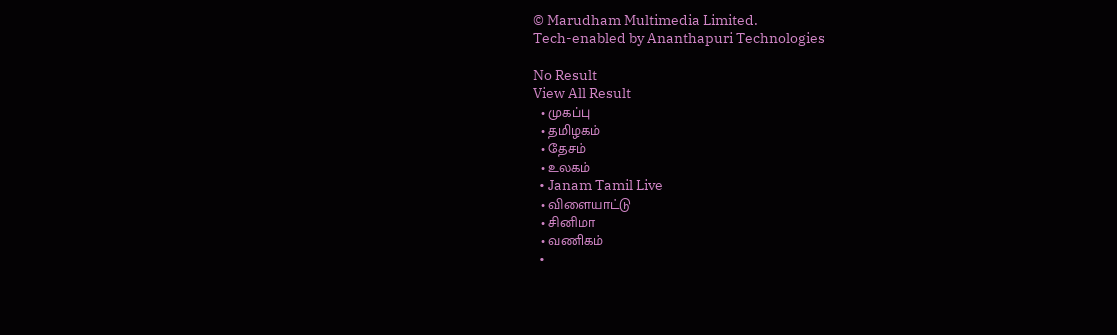© Marudham Multimedia Limited.
Tech-enabled by Ananthapuri Technologies

No Result
View All Result
  • முகப்பு
  • தமிழகம்
  • தேசம்
  • உலகம்
  • Janam Tamil Live
  • விளையாட்டு
  • சினிமா
  • வணிகம்
  •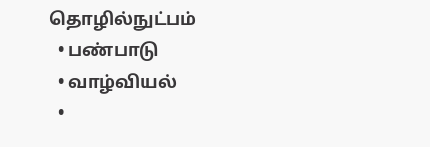தொழில்நுட்பம்
  • பண்பாடு
  • வாழ்வியல்
  •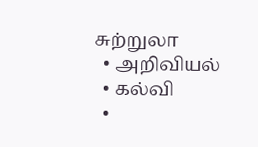சுற்றுலா
  • அறிவியல்
  • கல்வி
  •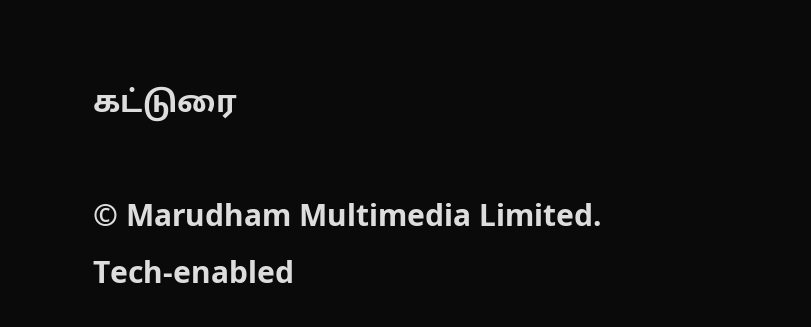கட்டுரை

© Marudham Multimedia Limited.
Tech-enabled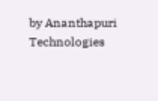by Ananthapuri Technologies